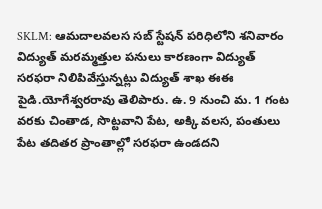SKLM: ఆమదాలవలస సబ్ స్టేషన్ పరిధిలోని శనివారం విద్యుత్ మరమ్మత్తుల పనులు కారణంగా విద్యుత్ సరఫరా నిలిపివేస్తున్నట్లు విద్యుత్ శాఖ ఈఈ పైడి.యోగేశ్వరరావు తెలిపారు. ఉ. 9 నుంచి మ. 1 గంట వరకు చింతాడ, సొట్టవాని పేట, అక్కి వలస, పంతులు పేట తదితర ప్రాంతాల్లో సరఫరా ఉండదని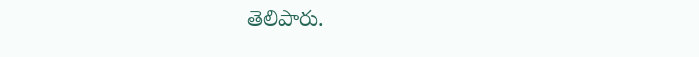తెలిపారు.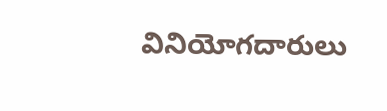వినియోగదారులు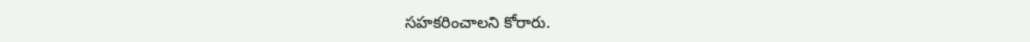సహకరించాలని కోరారు.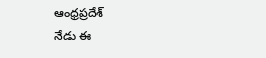ఆంధ్రప్రదేశ్
నేడు ఈ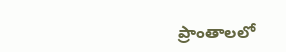ప్రాంతాలలో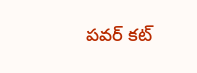పవర్ కట్